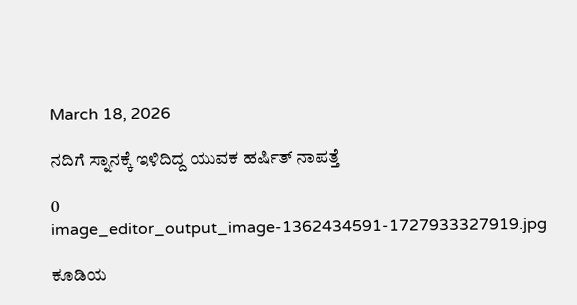March 18, 2026

ನದಿಗೆ ಸ್ನಾನಕ್ಕೆ ಇಳಿದಿದ್ದ ಯುವಕ ಹರ್ಷಿತ್ ನಾಪತ್ತೆ

0
image_editor_output_image-1362434591-1727933327919.jpg

ಕೂಡಿಯ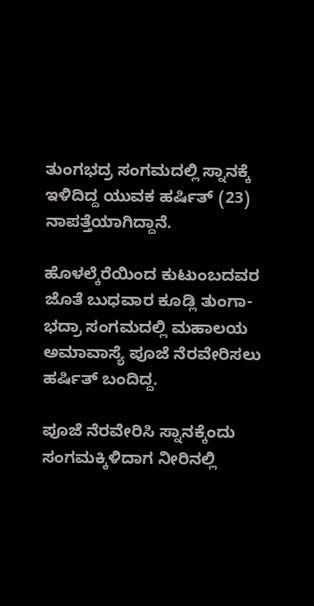ತುಂಗಭದ್ರ ಸಂಗಮದಲ್ಲಿ ಸ್ನಾನಕ್ಕೆ ಇಳಿದಿದ್ದ ಯುವಕ ಹರ್ಷಿತ್ (23) ನಾಪತ್ತೆಯಾಗಿದ್ದಾನೆ.

ಹೊಳಲ್ಕೆರೆಯಿಂದ ಕುಟುಂಬದವರ ಜೊತೆ ಬುಧವಾರ ಕೂಡ್ಲಿ ತುಂಗಾ-ಭದ್ರಾ ಸಂಗಮದಲ್ಲಿ ಮಹಾಲಯ ಅಮಾವಾಸ್ಯೆ ಪೂಜೆ ನೆರವೇರಿಸಲು ಹರ್ಷಿತ್ ಬಂದಿದ್ದ.

ಪೂಜೆ ನೆರವೇರಿಸಿ ಸ್ನಾನಕ್ಕೆಂದು ಸಂಗಮಕ್ಕಿಳಿದಾಗ ನೀರಿನಲ್ಲಿ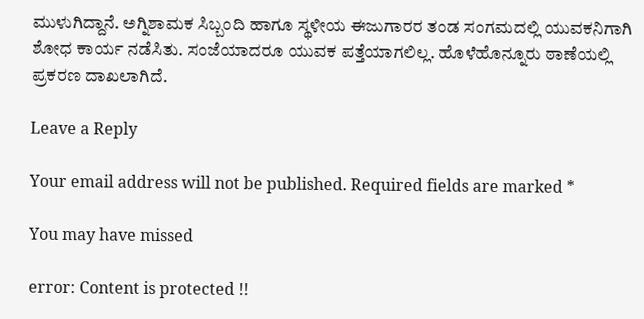ಮುಳುಗಿದ್ದಾನೆ. ಅಗ್ನಿಶಾಮಕ ಸಿಬ್ಬಂದಿ ಹಾಗೂ ಸ್ಥಳೀಯ ಈಜುಗಾರರ ತಂಡ ಸಂಗಮದಲ್ಲಿ ಯುವಕನಿಗಾಗಿ ಶೋಧ ಕಾರ್ಯ ನಡೆಸಿತು. ಸಂಜೆಯಾದರೂ ಯುವಕ ಪತ್ತೆಯಾಗಲಿಲ್ಲ. ಹೊಳೆಹೊನ್ನೂರು ಠಾಣೆಯಲ್ಲಿ ಪ್ರಕರಣ ದಾಖಲಾಗಿದೆ.

Leave a Reply

Your email address will not be published. Required fields are marked *

You may have missed

error: Content is protected !!